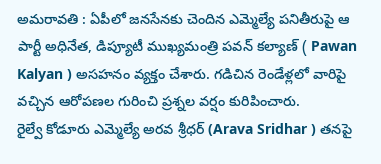అమరావతి : ఏపీలో జనసేనకు చెందిన ఎమ్మెల్యే పనితీరుపై ఆ పార్టీ అధినేత, డిప్యూటీ ముఖ్యమంత్రి పవన్ కల్యాణ్ ( Pawan Kalyan ) అసహనం వ్యక్తం చేశారు. గడిచిన రెండేళ్లలో వారిపై వచ్చిన ఆరోపణల గురించి ప్రశ్నల వర్షం కురిపించారు.
రైల్వే కోడూరు ఎమ్మెల్యే అరవ శ్రీధర్ (Arava Sridhar ) తనపై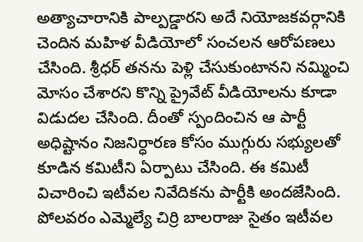అత్యాచారానికి పాల్పడ్డారని అదే నియోజకవర్గానికి చెందిన మహిళ వీడియోలో సంచలన ఆరోపణలు చేసింది. శ్రీధర్ తనను పెళ్లి చేసుకుంటానని నమ్మించి మోసం చేశారని కొన్ని ప్రైవేట్ వీడియోలను కూడా విడుదల చేసింది. దీంతో స్పందించిన ఆ పార్టీ అధిష్టానం నిజనిర్ధారణ కోసం ముగ్గురు సభ్యులతో కూడిన కమిటీని ఏర్పాటు చేసింది. ఈ కమిటీ విచారించి ఇటీవల నివేదికను పార్టీకి అందజేసింది.
పోలవరం ఎమ్మెల్యే చిర్రి బాలరాజు సైతం ఇటీవల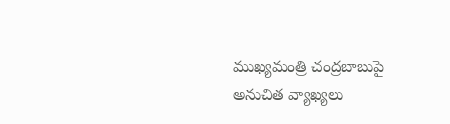ముఖ్యమంత్రి చంద్రబాబుపై అనుచిత వ్యాఖ్యలు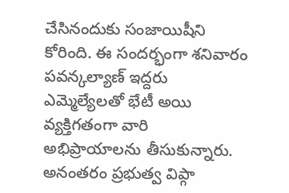చేసినందుకు సంజాయిషీని కోరింది. ఈ సందర్భంగా శనివారం పవన్కల్యాణ్ ఇద్దరు ఎమ్మెల్యేలతో భేటీ అయి వ్యక్తిగతంగా వారి అభిప్రాయాలను తీసుకున్నారు. అనంతరం ప్రభుత్వ విప్గా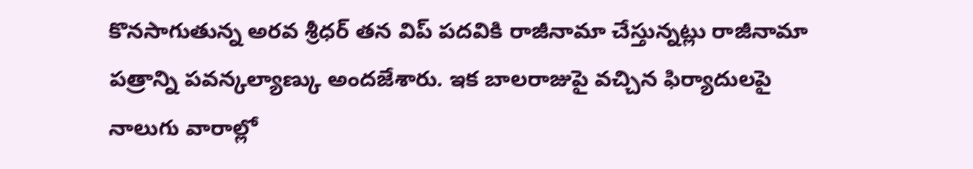కొనసాగుతున్న అరవ శ్రీధర్ తన విప్ పదవికి రాజీనామా చేస్తున్నట్లు రాజీనామా పత్రాన్ని పవన్కల్యాణ్కు అందజేశారు. ఇక బాలరాజుపై వచ్చిన ఫిర్యాదులపై నాలుగు వారాల్లో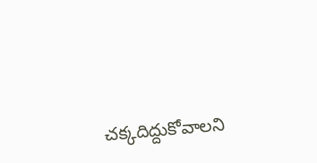చక్కదిద్దుకోవాలని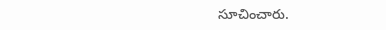సూచించారు.